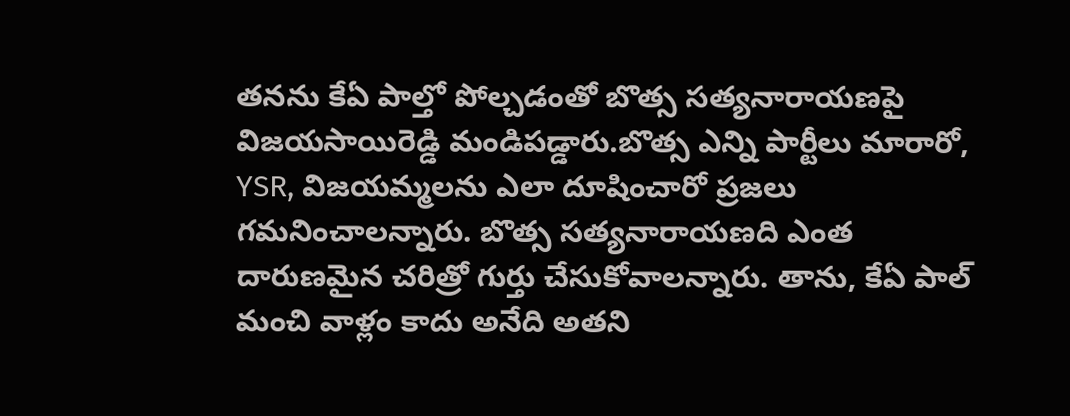తనను కేఏ పాల్తో పోల్చడంతో బొత్స సత్యనారాయణపై విజయసాయిరెడ్డి మండిపడ్డారు.బొత్స ఎన్ని పార్టీలు మారారో, YSR, విజయమ్మలను ఎలా దూషించారో ప్రజలు గమనించాలన్నారు. బొత్స సత్యనారాయణది ఎంత దారుణమైన చరిత్రో గుర్తు చేసుకోవాలన్నారు. తాను, కేఏ పాల్ మంచి వాళ్లం కాదు అనేది అతని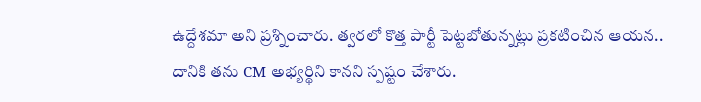ఉద్దేశమా అని ప్రశ్నించారు. త్వరలో కొత్త పార్టీ పెట్టబోతున్నట్లు ప్రకటించిన ఆయన.. దానికి తను CM అభ్యర్థిని కానని స్పష్టం చేశారు.